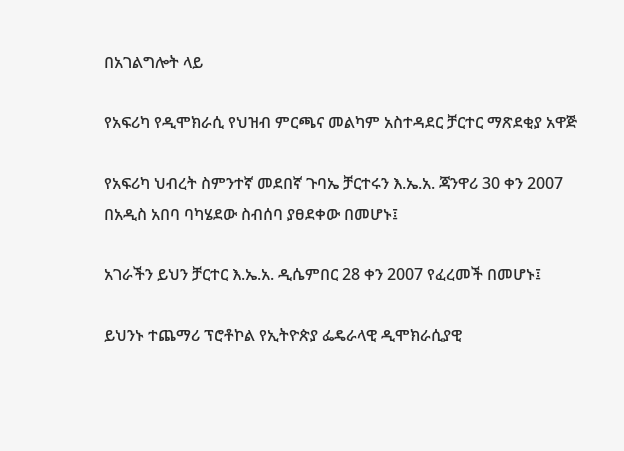በአገልግሎት ላይ

የአፍሪካ የዲሞክራሲ የህዝብ ምርጫና መልካም አስተዳደር ቻርተር ማጽደቂያ አዋጅ

የአፍሪካ ህብረት ስምንተኛ መደበኛ ጉባኤ ቻርተሩን እ.ኤ.አ. ጃንዋሪ 30 ቀን 2007 በአዲስ አበባ ባካሄደው ስብሰባ ያፀደቀው በመሆኑ፤

አገራችን ይህን ቻርተር እ.ኤ.አ. ዲሴምበር 28 ቀን 2007 የፈረመች በመሆኑ፤

ይህንኑ ተጨማሪ ፕሮቶኮል የኢትዮጵያ ፌዴራላዊ ዲሞክራሲያዊ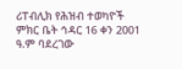ሪፐብሊክ የሕዝብ ተወካዮች ምክር ቤት ኅዳር 16 ቀን 2001 ዓ.ም ባደረገው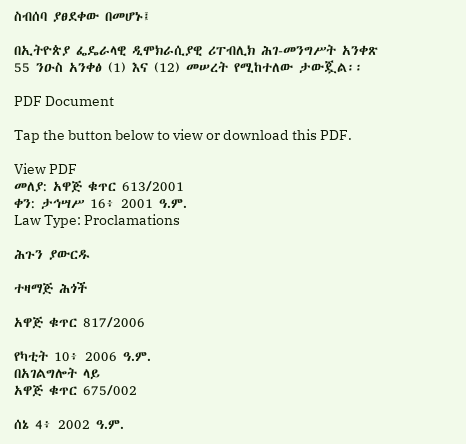ስብሰባ ያፀደቀው በመሆኑ፤

በኢትዮጵያ ፌዴራላዊ ዲሞክራሲያዊ ሪፐብሊክ ሕገ-መንግሥት አንቀጽ 55 ንዑስ አንቀፅ (1) እና (12) መሠረት የሚከተለው ታውጇል፡፡

PDF Document

Tap the button below to view or download this PDF.

View PDF
መለያ: አዋጅ ቁጥር 613/2001
ቀን: ታኅሣሥ 16፥ 2001 ዓ.ም.
Law Type: Proclamations

ሕጉን ያውርዱ

ተዛማጅ ሕጎች

አዋጅ ቁጥር 817/2006

የካቲት 10፥ 2006 ዓ.ም.
በአገልግሎት ላይ
አዋጅ ቁጥር 675/002

ሰኔ 4፥ 2002 ዓ.ም.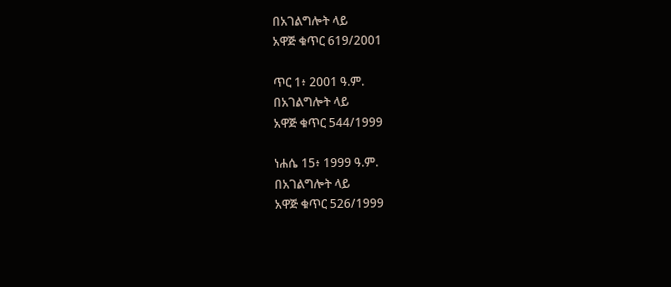በአገልግሎት ላይ
አዋጅ ቁጥር 619/2001

ጥር 1፥ 2001 ዓ.ም.
በአገልግሎት ላይ
አዋጅ ቁጥር 544/1999

ነሐሴ 15፥ 1999 ዓ.ም.
በአገልግሎት ላይ
አዋጅ ቁጥር 526/1999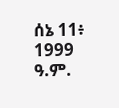ሰኔ 11፥ 1999 ዓ.ም.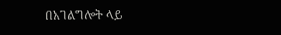በአገልግሎት ላይ